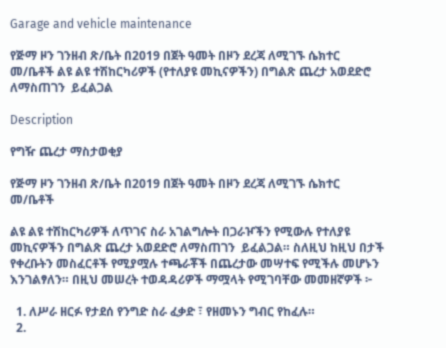Garage and vehicle maintenance

የጅማ ዞን ገንዘብ ጽ/ቤት በ2019 በጀት ዓመት በዞን ደረጃ ለሚገኙ ሴክተር መ/ቤቶች ልዩ ልዩ ተሽከርካሪዎች (የተለያዩ መኪናዎችን) በግልጽ ጨረታ አወደድሮ ለማስጠገን  ይፈልጋል

Description

የግዥ ጨረታ ማስታወቂያ

የጅማ ዞን ገንዘብ ጽ/ቤት በ2019 በጀት ዓመት በዞን ደረጃ ለሚገኙ ሴክተር መ/ቤቶች

ልዩ ልዩ ተሽከርካሪዎች ለጥገና ስራ አገልግሎት በጋራዦችን የሚውሉ የተለያዩ መኪናዎችን በግልጽ ጨረታ አወደድሮ ለማስጠገን  ይፈልጋል። ስለዚህ ከዚህ በታች የቀረቡትን መስፈርቶች የሚያሟሉ ተጫራቾች በጨረታው መሣተፍ የሚችሉ መሆኑን እንገልፃለን። በዚህ መሠረት ተወዳዳሪዎች ማሟላት የሚገባቸው መመዘኛዎች ፦

  1. ለሥራ ዘርፉ የታደሰ የንግድ ስራ ፈቃድ ፣ የዘመኑን ግብር የከፈሉ።
  2.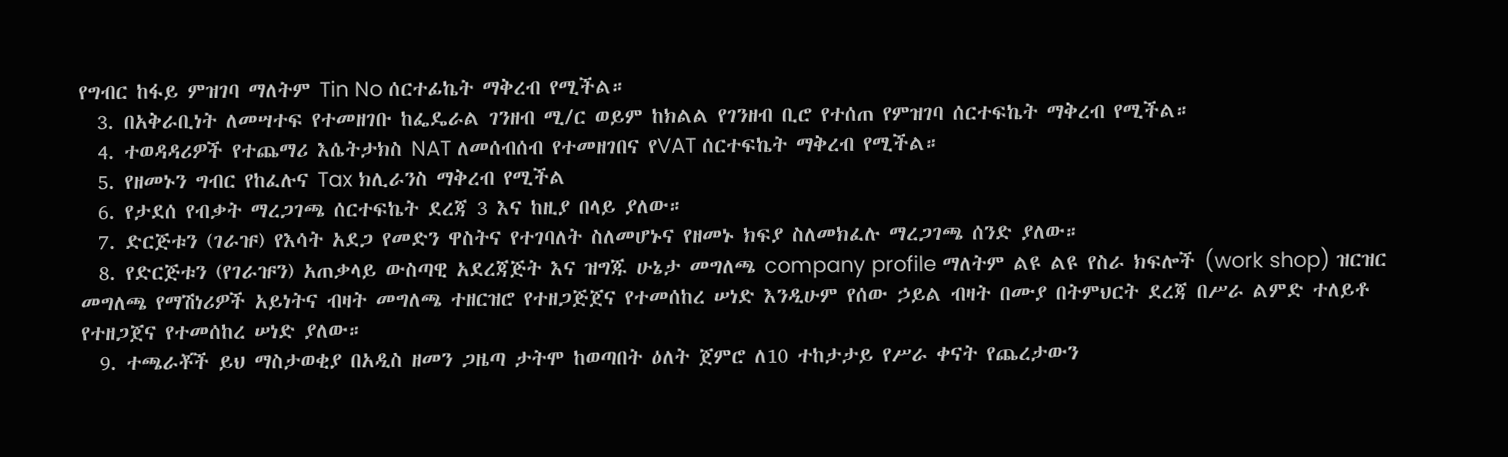የግብር ከፋይ ምዝገባ ማለትም Tin No ሰርተፊኬት ማቅረብ የሚችል።
  3. በአቅራቢነት ለመሣተፍ የተመዘገቡ ከፌዴራል ገንዘብ ሚ/ር ወይም ከክልል የገንዘብ ቢሮ የተሰጠ የምዝገባ ሰርተፍኬት ማቅረብ የሚችል።
  4. ተወዳዳሪዎች የተጨማሪ እሴትታክስ NAT ለመሰብሰብ የተመዘገበና የVAT ሰርተፍኬት ማቅረብ የሚችል።
  5. የዘመኑን ግብር የከፈሉና Tax ክሊራንስ ማቅረብ የሚችል
  6. የታደሰ የብቃት ማረጋገጫ ሰርተፍኬት ደረጃ 3 እና ከዚያ በላይ ያለው።
  7. ድርጅቱን (ገራዡ) የእሳት አደጋ የመድን ዋስትና የተገባለት ስለመሆኑና የዘመኑ ክፍያ ስለመክፈሉ ማረጋገጫ ሰንድ ያለው።
  8. የድርጅቱን (የገራዡን) አጠቃላይ ውስጣዊ አደረጃጅት እና ዝግጁ ሁኔታ መግለጫ company profile ማለትም ልዩ ልዩ የስራ ክፍሎች (work shop) ዝርዝር መግለጫ የማሽነሪዎች አይነትና ብዛት መግለጫ ተዘርዝሮ የተዘጋጅጀና የተመሰከረ ሠነድ እንዲሁም የሰው ኃይል ብዛት በሙያ በትምህርት ደረጃ በሥራ ልምድ ተለይቶ የተዘጋጀና የተመሰከረ ሠነድ ያለው።
  9. ተጫራቾች ይህ ማስታወቂያ በአዲስ ዘመን ጋዜጣ ታትሞ ከወጣበት ዕለት ጀምሮ ለ10 ተከታታይ የሥራ ቀናት የጨረታውን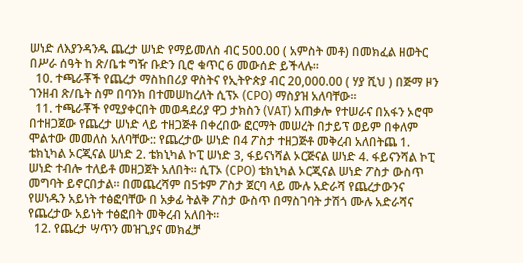ሠነድ ለእያንዳንዱ ጨረታ ሠነድ የማይመለስ ብር 500.00 ( አምስት መቶ) በመክፈል ዘወትር በሥራ ሰዓት ከ ጽ/ቤቱ ግዥ ቡድን ቢሮ ቁጥር 6 መውሰድ ይችላሉ።
  10. ተጫራቾች የጨረታ ማስከበሪያ ዋስትና የኢትዮጵያ ብር 20,000.00 ( ሃያ ሺህ ) በጅማ ዞን ገንዘብ ጽ/ቤት ስም በባንክ በተመሠከረለት ሲፕኦ (CPO) ማስያዝ አለባቸው።
  11. ተጫራቾች የሚያቀርበት መወዳደሪያ ዋጋ ታክስን (VAT) አጠቃሎ የተሠራና በአፋን ኦሮሞ በተዘጋጀው የጨረታ ሠነድ ላይ ተዘጋጅቶ በቀረበው ፎርማት መሠረት በታይፕ ወይም በቀለም ሞልተው መመለስ አለባቸው:: የጨረታው ሠነድ በ4 ፖስታ ተዘጋጅቶ መቅረብ አለበትጨ 1. ቴክኒካል ኦርጂናል ሠነድ 2. ቴክኒካል ኮፒ ሠነድ 3, ፋይናነሻል ኦርጅናል ሠነድ 4. ፋይናንሻል ኮፒ ሠነድ ተብሎ ተለይቶ መዘጋጀት አለበት። ሲፐኦ (CPO) ቴክኒካል ኦርጂናል ሠነድ ፖስታ ውስጥ መግባት ይኖርበታል፡፡ በመጨረሻም በ5ቱም ፖስታ ጀርባ ላይ ሙሉ አድራሻ የጨረታውንና የሠነዱን አይነት ተፅፎባቸው በ አቃፊ ትልቅ ፖስታ ውስጥ በማስገባት ታሽጎ ሙሉ አድራሻና የጨረታው አይነት ተፅፎበት መቅረብ አለበት።
  12. የጨረታ ሣጥን መዝጊያና መክፈቻ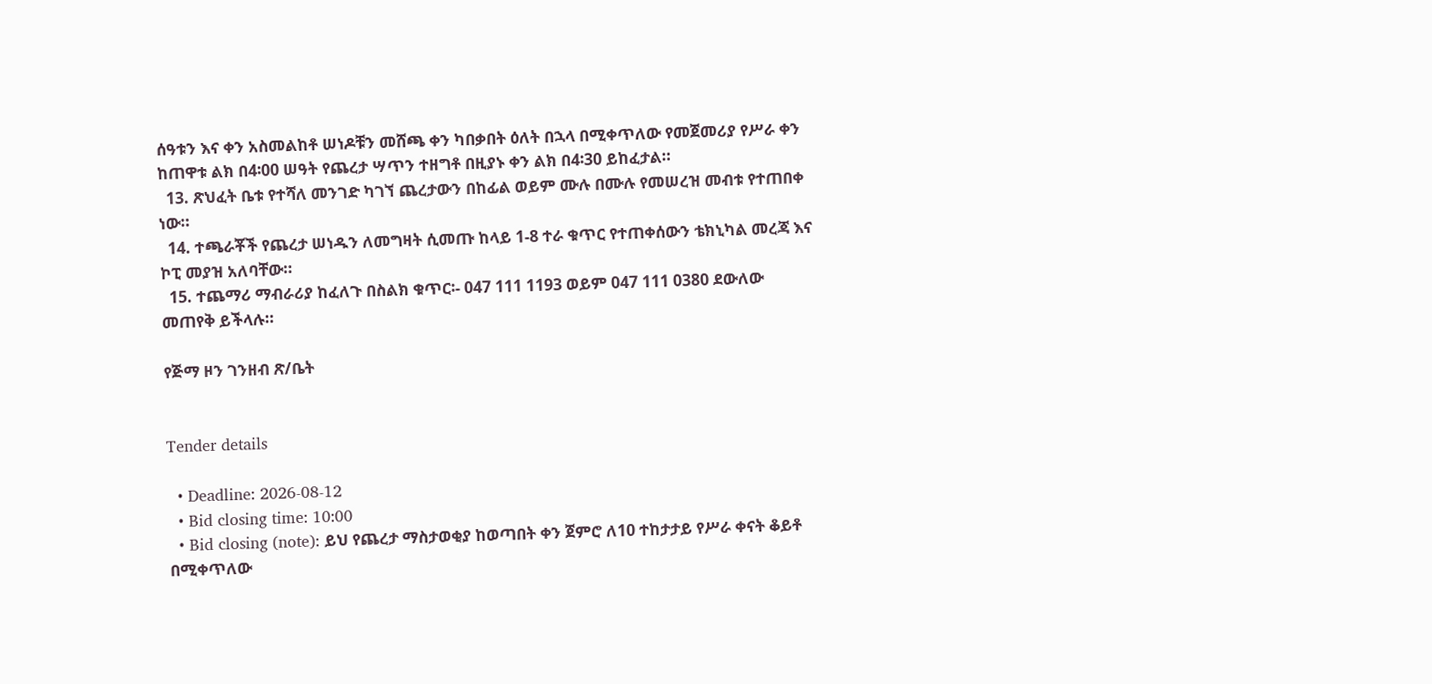ሰዓቱን እና ቀን አስመልከቶ ሠነዶቹን መሸጫ ቀን ካበቃበት ዕለት በኋላ በሚቀጥለው የመጀመሪያ የሥራ ቀን ከጠዋቱ ልክ በ4፡00 ሠዓት የጨረታ ሣጥን ተዘግቶ በዚያኑ ቀን ልክ በ4፡30 ይከፈታል።
  13. ጽህፈት ቤቱ የተሻለ መንገድ ካገኘ ጨረታውን በከፊል ወይም ሙሉ በሙሉ የመሠረዝ መብቱ የተጠበቀ ነው።
  14. ተጫራቾች የጨረታ ሠነዱን ለመግዛት ሲመጡ ከላይ 1-8 ተራ ቁጥር የተጠቀሰውን ቴክኒካል መረጃ እና ኮፒ መያዝ አለባቸው።
  15. ተጨማሪ ማብራሪያ ከፈለጉ በስልክ ቁጥር፡- 047 111 1193 ወይም 047 111 0380 ደውለው መጠየቅ ይችላሉ።

የጅማ ዞን ገንዘብ ጽ/ቤት


Tender details

  • Deadline: 2026-08-12
  • Bid closing time: 10:00
  • Bid closing (note): ይህ የጨረታ ማስታወቂያ ከወጣበት ቀን ጀምሮ ለ10 ተከታታይ የሥራ ቀናት ቆይቶ በሚቀጥለው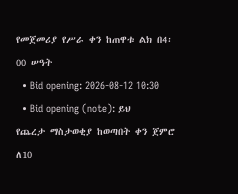የመጀመሪያ የሥራ ቀን ከጠዋቱ ልክ በ4፡00 ሠዓት
  • Bid opening: 2026-08-12 10:30
  • Bid opening (note): ይህ የጨረታ ማስታወቂያ ከወጣበት ቀን ጀምሮ ለ10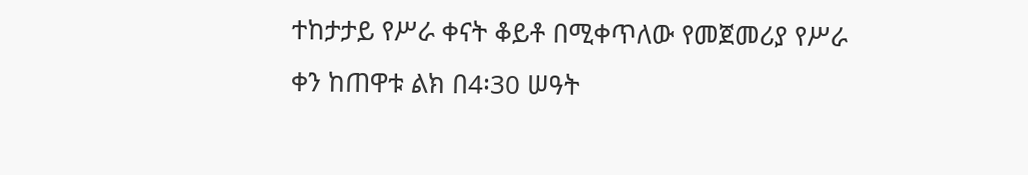ተከታታይ የሥራ ቀናት ቆይቶ በሚቀጥለው የመጀመሪያ የሥራ ቀን ከጠዋቱ ልክ በ4፡30 ሠዓት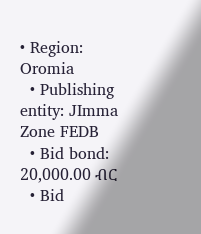• Region: Oromia
  • Publishing entity: JImma Zone FEDB
  • Bid bond: 20,000.00 ብር
  • Bid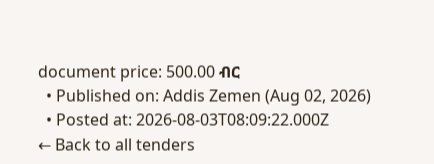document price: 500.00 ብር
  • Published on: Addis Zemen (Aug 02, 2026)
  • Posted at: 2026-08-03T08:09:22.000Z
← Back to all tenders